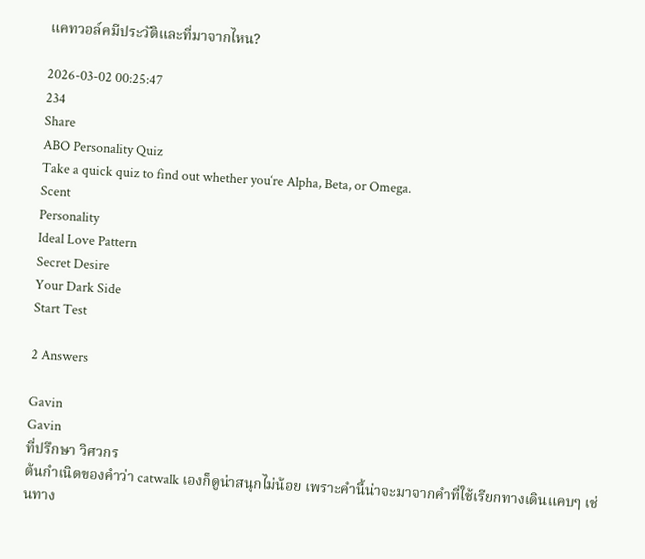แคทวอล์คมีประวัติและที่มาจากไหน?

2026-03-02 00:25:47
234
Share
ABO Personality Quiz
Take a quick quiz to find out whether you‘re Alpha, Beta, or Omega.
Scent
Personality
Ideal Love Pattern
Secret Desire
Your Dark Side
Start Test

2 Answers

Gavin
Gavin
ที่ปรึกษา วิศวกร
ต้นกำเนิดของคำว่า catwalk เองก็ดูน่าสนุกไม่น้อย เพราะคำนี้น่าจะมาจากคำที่ใช้เรียกทางเดินแคบๆ เช่นทาง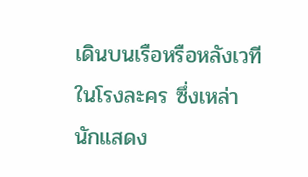เดินบนเรือหรือหลังเวทีในโรงละคร ซึ่งเหล่านักแสดง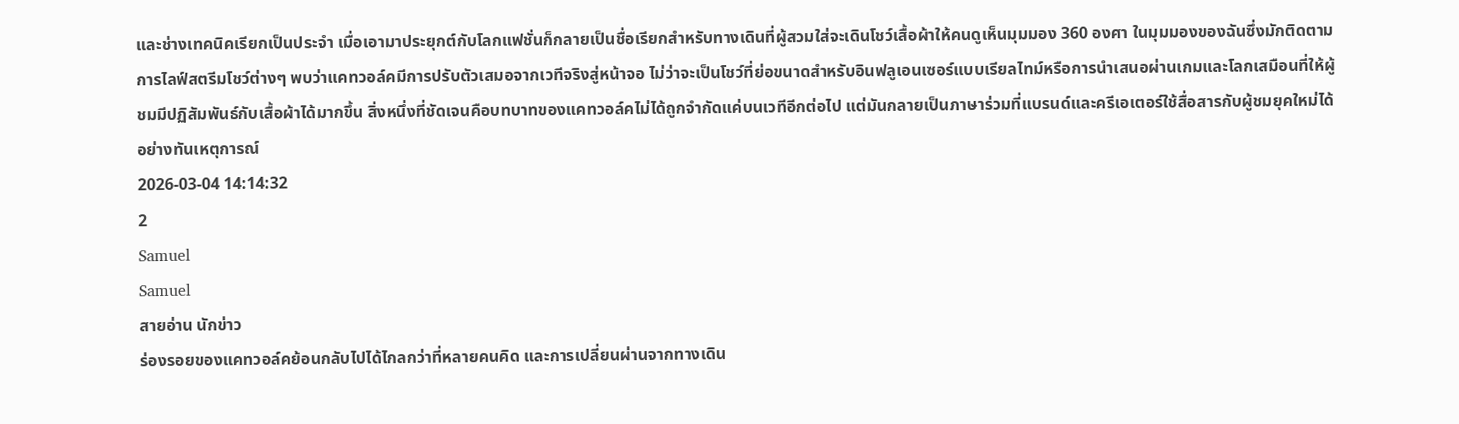และช่างเทคนิคเรียกเป็นประจำ เมื่อเอามาประยุกต์กับโลกแฟชั่นก็กลายเป็นชื่อเรียกสำหรับทางเดินที่ผู้สวมใส่จะเดินโชว์เสื้อผ้าให้คนดูเห็นมุมมอง 360 องศา ในมุมมองของฉันซึ่งมักติดตามการไลฟ์สตรีมโชว์ต่างๆ พบว่าแคทวอล์คมีการปรับตัวเสมอจากเวทีจริงสู่หน้าจอ ไม่ว่าจะเป็นโชว์ที่ย่อขนาดสำหรับอินฟลูเอนเซอร์แบบเรียลไทม์หรือการนำเสนอผ่านเกมและโลกเสมือนที่ให้ผู้ชมมีปฏิสัมพันธ์กับเสื้อผ้าได้มากขึ้น สิ่งหนึ่งที่ชัดเจนคือบทบาทของแคทวอล์คไม่ได้ถูกจำกัดแค่บนเวทีอีกต่อไป แต่มันกลายเป็นภาษาร่วมที่แบรนด์และครีเอเตอร์ใช้สื่อสารกับผู้ชมยุคใหม่ได้อย่างทันเหตุการณ์
2026-03-04 14:14:32
2
Samuel
Samuel
สายอ่าน นักข่าว
ร่องรอยของแคทวอล์คย้อนกลับไปได้ไกลกว่าที่หลายคนคิด และการเปลี่ยนผ่านจากทางเดิน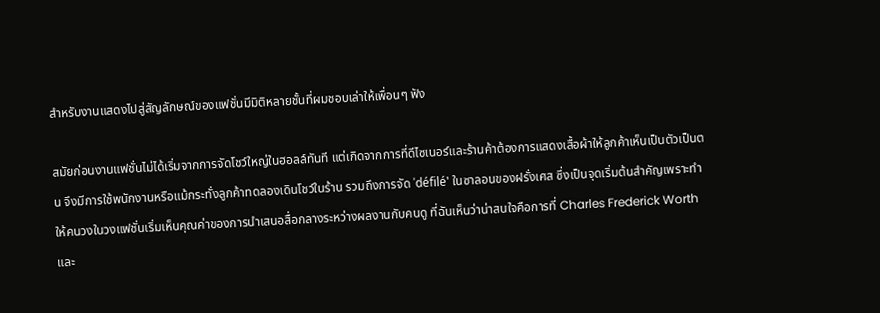สำหรับงานแสดงไปสู่สัญลักษณ์ของแฟชั่นมีมิติหลายชั้นที่ผมชอบเล่าให้เพื่อนๆ ฟัง

สมัยก่อนงานแฟชั่นไม่ได้เริ่มจากการจัดโชว์ใหญ่ในฮอลล์ทันที แต่เกิดจากการที่ดีไซเนอร์และร้านค้าต้องการแสดงเสื้อผ้าให้ลูกค้าเห็นเป็นตัวเป็นตน จึงมีการใช้พนักงานหรือแม้กระทั่งลูกค้าทดลองเดินโชว์ในร้าน รวมถึงการจัด 'défilé' ในซาลอนของฝรั่งเศส ซึ่งเป็นจุดเริ่มต้นสำคัญเพราะทำให้คนวงในวงแฟชั่นเริ่มเห็นคุณค่าของการนำเสนอสื่อกลางระหว่างผลงานกับคนดู ที่ฉันเห็นว่าน่าสนใจคือการที่ Charles Frederick Worth และ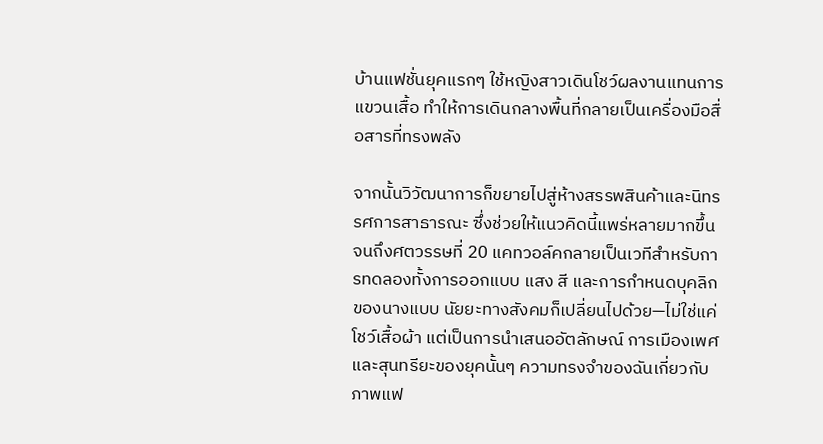บ้านแฟชั่นยุคแรกๆ ใช้หญิงสาวเดินโชว์ผลงานแทนการแขวนเสื้อ ทำให้การเดินกลางพื้นที่กลายเป็นเครื่องมือสื่อสารที่ทรงพลัง

จากนั้นวิวัฒนาการก็ขยายไปสู่ห้างสรรพสินค้าและนิทรรศการสาธารณะ ซึ่งช่วยให้แนวคิดนี้แพร่หลายมากขึ้น จนถึงศตวรรษที่ 20 แคทวอล์คกลายเป็นเวทีสำหรับการทดลองทั้งการออกแบบ แสง สี และการกำหนดบุคลิกของนางแบบ นัยยะทางสังคมก็เปลี่ยนไปด้วย—ไม่ใช่แค่โชว์เสื้อผ้า แต่เป็นการนำเสนออัตลักษณ์ การเมืองเพศ และสุนทรียะของยุคนั้นๆ ความทรงจำของฉันเกี่ยวกับภาพแฟ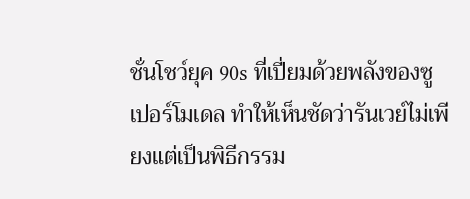ชั่นโชว์ยุค 90s ที่เปี่ยมด้วยพลังของซูเปอร์โมเดล ทำให้เห็นชัดว่ารันเวย์ไม่เพียงแต่เป็นพิธีกรรม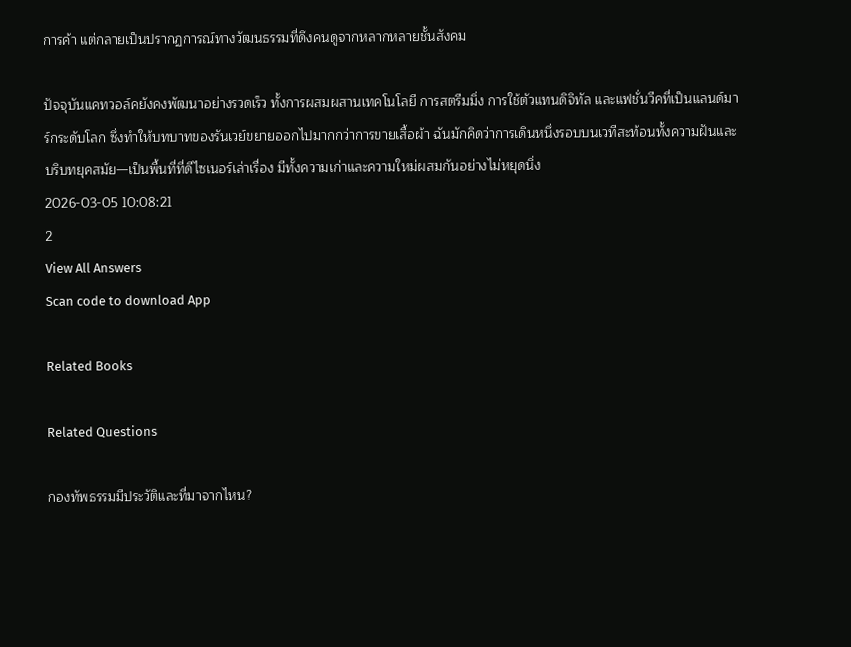การค้า แต่กลายเป็นปรากฏการณ์ทางวัฒนธรรมที่ดึงคนดูจากหลากหลายชั้นสังคม

ปัจจุบันแคทวอล์คยังคงพัฒนาอย่างรวดเร็ว ทั้งการผสมผสานเทคโนโลยี การสตรีมมิ่ง การใช้ตัวแทนดิจิทัล และแฟชั่นวีคที่เป็นแลนด์มาร์กระดับโลก ซึ่งทำให้บทบาทของรันเวย์ขยายออกไปมากกว่าการขายเสื้อผ้า ฉันมักคิดว่าการเดินหนึ่งรอบบนเวทีสะท้อนทั้งความฝันและบริบทยุคสมัย—เป็นพื้นที่ที่ดีไซเนอร์เล่าเรื่อง มีทั้งความเก่าและความใหม่ผสมกันอย่างไม่หยุดนิ่ง
2026-03-05 10:08:21
2
View All Answers
Scan code to download App

Related Books

Related Questions

กองทัพธรรมมีประวัติและที่มาจากไหน?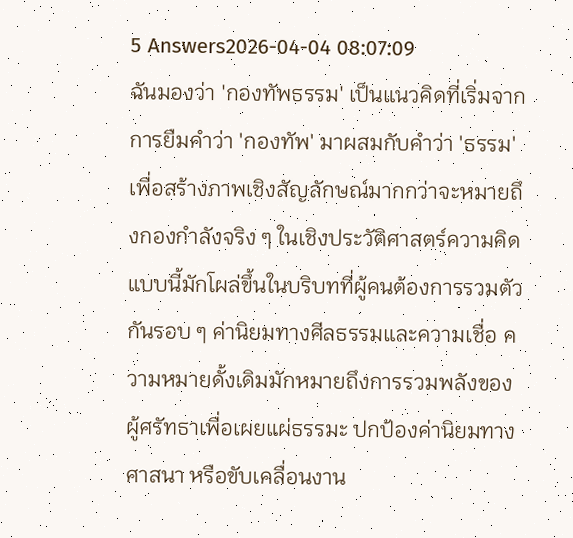5 Answers2026-04-04 08:07:09
ฉันมองว่า 'กองทัพธรรม' เป็นแนวคิดที่เริ่มจากการยืมคำว่า 'กองทัพ' มาผสมกับคำว่า 'ธรรม' เพื่อสร้างภาพเชิงสัญลักษณ์มากกว่าจะหมายถึงกองกำลังจริง ๆ ในเชิงประวัติศาสตร์ความคิดแบบนี้มักโผล่ขึ้นในบริบทที่ผู้คนต้องการรวมตัวกันรอบ ๆ ค่านิยมทางศีลธรรมและความเชื่อ ความหมายดั้งเดิมมักหมายถึงการรวมพลังของผู้ศรัทธาเพื่อเผยแผ่ธรรมะ ปกป้องค่านิยมทางศาสนา หรือขับเคลื่อนงาน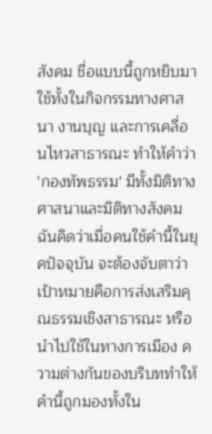สังคม ชื่อแบบนี้ถูกหยิบมาใช้ทั้งในกิจกรรมทางศาสนา งานบุญ และการเคลื่อนไหวสาธารณะ ทำให้คำว่า 'กองทัพธรรม' มีทั้งมิติทางศาสนาและมิติทางสังคม ฉันคิดว่าเมื่อคนใช้คำนี้ในยุคปัจจุบัน จะต้องจับตาว่าเป้าหมายคือการส่งเสริมคุณธรรมเชิงสาธารณะ หรือนำไปใช้ในทางการเมือง ความต่างกันของบริบททำให้คำนี้ถูกมองทั้งใน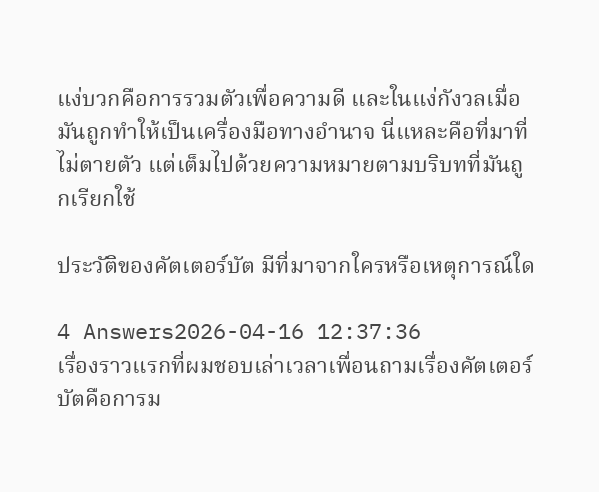แง่บวกคือการรวมตัวเพื่อความดี และในแง่กังวลเมื่อมันถูกทำให้เป็นเครื่องมือทางอำนาจ นี่แหละคือที่มาที่ไม่ตายตัว แต่เต็มไปด้วยความหมายตามบริบทที่มันถูกเรียกใช้

ประวัติของคัตเตอร์บัต มีที่มาจากใครหรือเหตุการณ์ใด

4 Answers2026-04-16 12:37:36
เรื่องราวแรกที่ผมชอบเล่าเวลาเพื่อนถามเรื่องคัตเตอร์บัตคือการม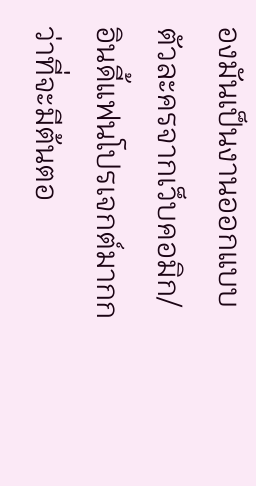องมันเป็นงานออกแบบตัวละครจากเว็บคอมิก/อินดี้แฟนโปรเจกต์มากกว่าที่จะมีต้นตอ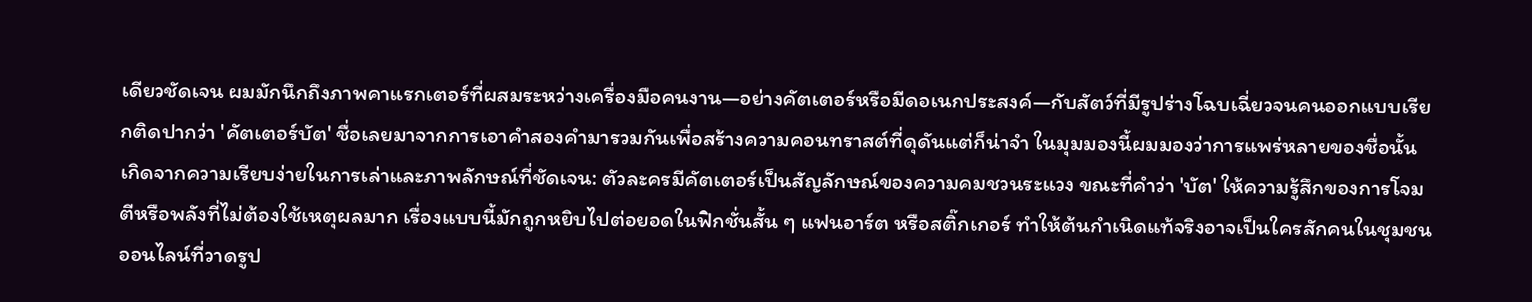เดียวชัดเจน ผมมักนึกถึงภาพคาแรกเตอร์ที่ผสมระหว่างเครื่องมือคนงาน—อย่างคัตเตอร์หรือมีดอเนกประสงค์—กับสัตว์ที่มีรูปร่างโฉบเฉี่ยวจนคนออกแบบเรียกติดปากว่า 'คัตเตอร์บัต' ชื่อเลยมาจากการเอาคำสองคำมารวมกันเพื่อสร้างความคอนทราสต์ที่ดุดันแต่ก็น่าจำ ในมุมมองนี้ผมมองว่าการแพร่หลายของชื่อนั้นเกิดจากความเรียบง่ายในการเล่าและภาพลักษณ์ที่ชัดเจน: ตัวละครมีคัตเตอร์เป็นสัญลักษณ์ของความคมชวนระแวง ขณะที่คำว่า 'บัต' ให้ความรู้สึกของการโจมตีหรือพลังที่ไม่ต้องใช้เหตุผลมาก เรื่องแบบนี้มักถูกหยิบไปต่อยอดในฟิกชั่นสั้น ๆ แฟนอาร์ต หรือสติ๊กเกอร์ ทำให้ต้นกำเนิดแท้จริงอาจเป็นใครสักคนในชุมชนออนไลน์ที่วาดรูป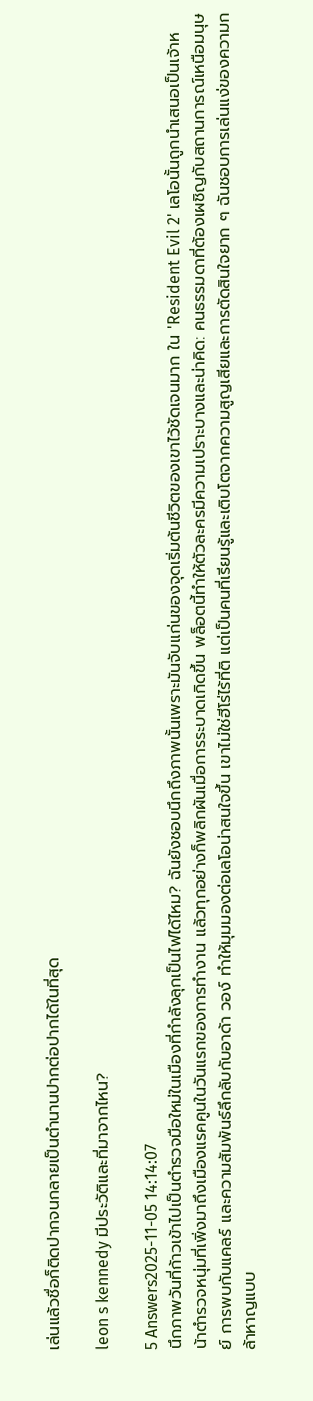เล่นแล้วชื่อก็ติดปากจนกลายเป็นตำนานปากต่อปากได้ในที่สุด

leon s kennedy มีประวัติและที่มาจากไหน?

5 Answers2025-11-05 14:14:07
นึกภาพวันที่ก้าวเข้าไปเป็นตำรวจมือใหม่ในเมืองที่กำลังลุกเป็นไฟได้ไหม? ฉันยังชอบนึกถึงภาพนั้นเพราะมันจับแก่นของจุดเริ่มต้นชีวิตของเขาไว้ชัดเจนมาก ใน 'Resident Evil 2' เลโอนั้นถูกนำเสนอเป็นเจ้าหน้าตำรวจหนุ่มที่เพิ่งมาถึงเมืองแรคคูนในวันแรกของการทำงาน แล้วทุกอย่างก็พลิกผันเมื่อการระบาดเกิดขึ้น พล็อตนี้ทำให้ตัวละครมีความเปราะบางและน่าคิด: คนธรรมดาที่ต้องเผชิญกับสถานการณ์เหนือมนุษย์ การพบกับแคลร์ และความสัมพันธ์ลึกลับกับอาด้า วอง์ ทำให้มุมมองต่อเลโอน่าสนใจขึ้น เขาไม่ใช่ฮีโร่ไร้ที่ติ แต่เป็นคนที่เรียนรู้และเติบโตจากความสูญเสียและการตัดสินใจยาก ๆ ฉันชอบการเล่นแง่ของความกล้าหาญแบบ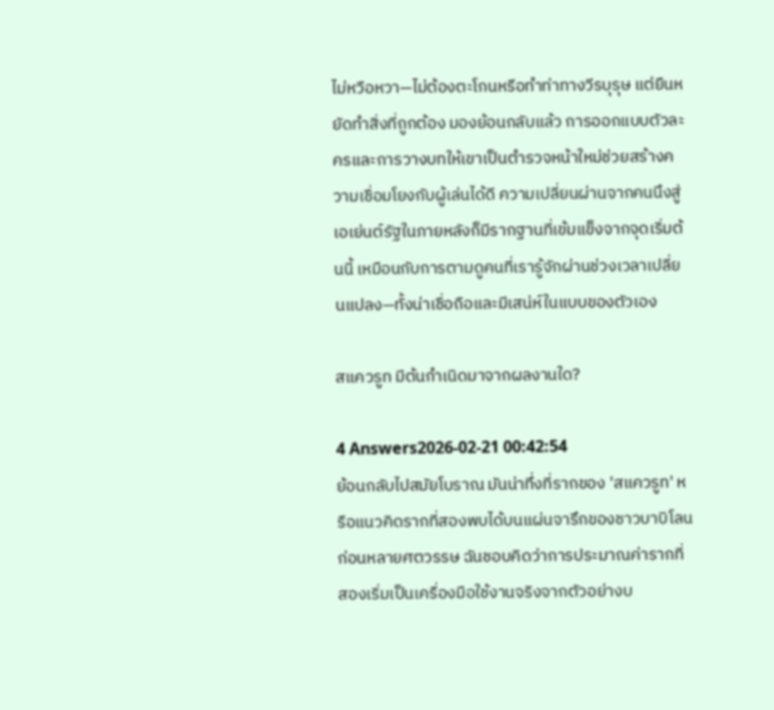ไม่หวือหวา—ไม่ต้องตะโกนหรือทำท่าทางวีรบุรุษ แต่ยืนหยัดทำสิ่งที่ถูกต้อง มองย้อนกลับแล้ว การออกแบบตัวละครและการวางบทให้เขาเป็นตำรวจหน้าใหม่ช่วยสร้างความเชื่อมโยงกับผู้เล่นได้ดี ความเปลี่ยนผ่านจากคนนึงสู่เอเย่นต์รัฐในภายหลังก็มีรากฐานที่เข้มแข็งจากจุดเริ่มต้นนี้ เหมือนกับการตามดูคนที่เรารู้จักผ่านช่วงเวลาเปลี่ยนแปลง—ทั้งน่าเชื่อถือและมีเสน่ห์ในแบบของตัวเอง

สแควรูท มีต้นกำเนิดมาจากผลงานใด?

4 Answers2026-02-21 00:42:54
ย้อนกลับไปสมัยโบราณ มันน่าทึ่งที่รากของ 'สแควรูท' หรือแนวคิดรากที่สองพบได้บนแผ่นจารึกของชาวบาบิโลนก่อนหลายศตวรรษ ฉันชอบคิดว่าการประมาณค่ารากที่สองเริ่มเป็นเครื่องมือใช้งานจริงจากตัวอย่างบ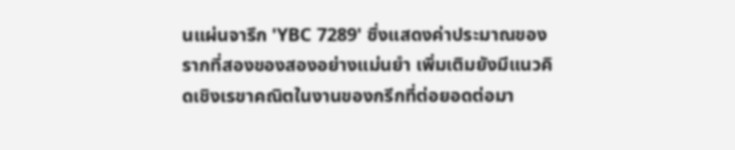นแผ่นจารึก 'YBC 7289' ซึ่งแสดงค่าประมาณของรากที่สองของสองอย่างแม่นยำ เพิ่มเติมยังมีแนวคิดเชิงเรขาคณิตในงานของกรีกที่ต่อยอดต่อมา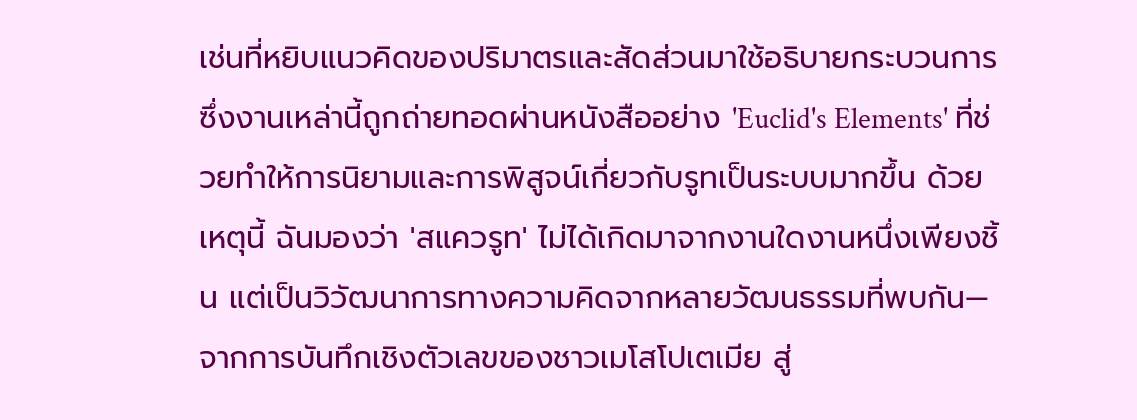เช่นที่หยิบแนวคิดของปริมาตรและสัดส่วนมาใช้อธิบายกระบวนการ ซึ่งงานเหล่านี้ถูกถ่ายทอดผ่านหนังสืออย่าง 'Euclid's Elements' ที่ช่วยทำให้การนิยามและการพิสูจน์เกี่ยวกับรูทเป็นระบบมากขึ้น ด้วยเหตุนี้ ฉันมองว่า 'สแควรูท' ไม่ได้เกิดมาจากงานใดงานหนึ่งเพียงชิ้น แต่เป็นวิวัฒนาการทางความคิดจากหลายวัฒนธรรมที่พบกัน—จากการบันทึกเชิงตัวเลขของชาวเมโสโปเตเมีย สู่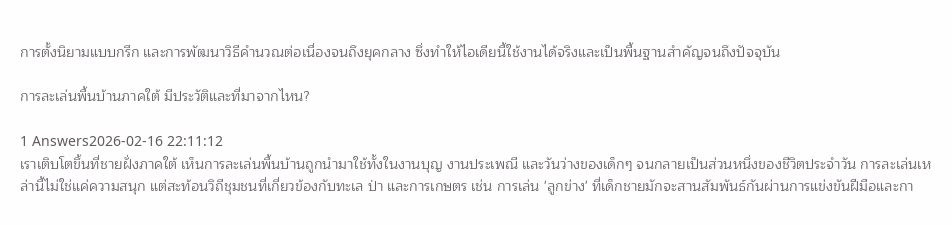การตั้งนิยามแบบกรีก และการพัฒนาวิธีคำนวณต่อเนื่องจนถึงยุคกลาง ซึ่งทำให้ไอเดียนี้ใช้งานได้จริงและเป็นพื้นฐานสำคัญจนถึงปัจจุบัน

การละเล่นพื้นบ้านภาคใต้ มีประวัติและที่มาจากไหน?

1 Answers2026-02-16 22:11:12
เราเติบโตขึ้นที่ชายฝั่งภาคใต้ เห็นการละเล่นพื้นบ้านถูกนำมาใช้ทั้งในงานบุญ งานประเพณี และวันว่างของเด็กๆ จนกลายเป็นส่วนหนึ่งของชีวิตประจำวัน การละเล่นเหล่านี้ไม่ใช่แค่ความสนุก แต่สะท้อนวิถีชุมชนที่เกี่ยวข้องกับทะเล ป่า และการเกษตร เช่น การเล่น 'ลูกข่าง' ที่เด็กชายมักจะสานสัมพันธ์กันผ่านการแข่งขันฝีมือและกา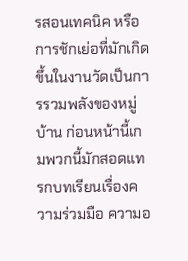รสอนเทคนิค หรือการชักเย่อที่มักเกิดขึ้นในงานวัดเป็นการรวมพลังของหมู่บ้าน ก่อนหน้านี้เกมพวกนี้มักสอดแทรกบทเรียนเรื่องความร่วมมือ ความอ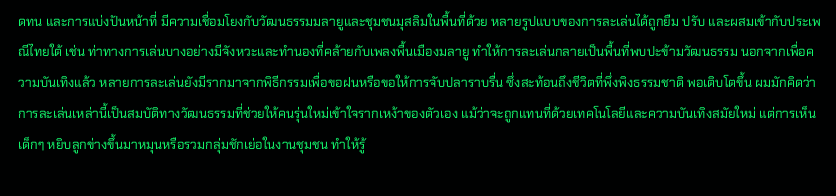ดทน และการแบ่งปันหน้าที่ มีความเชื่อมโยงกับวัฒนธรรมมลายูและชุมชนมุสลิมในพื้นที่ด้วย หลายรูปแบบของการละเล่นได้ถูกยืม ปรับ และผสมเข้ากับประเพณีไทยใต้ เช่น ท่าทางการเล่นบางอย่างมีจังหวะและทำนองที่คล้ายกับเพลงพื้นเมืองมลายู ทำให้การละเล่นกลายเป็นพื้นที่พบปะข้ามวัฒนธรรม นอกจากเพื่อความบันเทิงแล้ว หลายการละเล่นยังมีรากมาจากพิธีกรรมเพื่อขอฝนหรือขอให้การจับปลาราบรื่น ซึ่งสะท้อนถึงชีวิตที่พึ่งพิงธรรมชาติ พอเติบโตขึ้น ผมมักคิดว่าการละเล่นเหล่านี้เป็นสมบัติทางวัฒนธรรมที่ช่วยให้คนรุ่นใหม่เข้าใจรากเหง้าของตัวเอง แม้ว่าจะถูกแทนที่ด้วยเทคโนโลยีและความบันเทิงสมัยใหม่ แต่การเห็นเด็กๆ หยิบลูกข่างขึ้นมาหมุนหรือรวมกลุ่มชักเย่อในงานชุมชน ทำให้รู้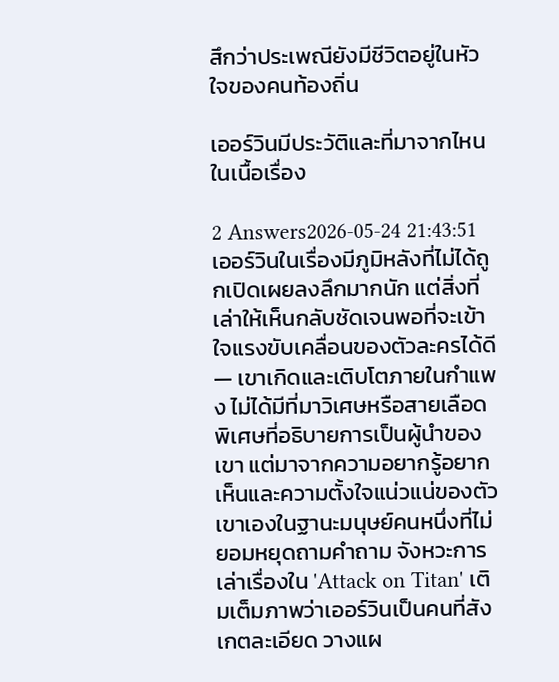สึกว่าประเพณียังมีชีวิตอยู่ในหัวใจของคนท้องถิ่น

เออร์วินมีประวัติและที่มาจากไหนในเนื้อเรื่อง

2 Answers2026-05-24 21:43:51
เออร์วินในเรื่องมีภูมิหลังที่ไม่ได้ถูกเปิดเผยลงลึกมากนัก แต่สิ่งที่เล่าให้เห็นกลับชัดเจนพอที่จะเข้าใจแรงขับเคลื่อนของตัวละครได้ดี — เขาเกิดและเติบโตภายในกำแพง ไม่ได้มีที่มาวิเศษหรือสายเลือดพิเศษที่อธิบายการเป็นผู้นำของเขา แต่มาจากความอยากรู้อยากเห็นและความตั้งใจแน่วแน่ของตัวเขาเองในฐานะมนุษย์คนหนึ่งที่ไม่ยอมหยุดถามคำถาม จังหวะการเล่าเรื่องใน 'Attack on Titan' เติมเต็มภาพว่าเออร์วินเป็นคนที่สังเกตละเอียด วางแผ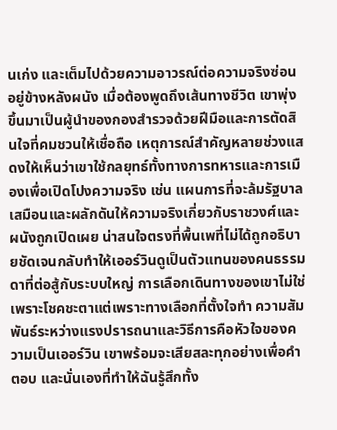นเก่ง และเต็มไปด้วยความอาวรณ์ต่อความจริงซ่อนอยู่ข้างหลังผนัง เมื่อต้องพูดถึงเส้นทางชีวิต เขาพุ่งขึ้นมาเป็นผู้นำของกองสำรวจด้วยฝีมือและการตัดสินใจที่คมชวนให้เชื่อถือ เหตุการณ์สำคัญหลายช่วงแสดงให้เห็นว่าเขาใช้กลยุทธ์ทั้งทางการทหารและการเมืองเพื่อเปิดโปงความจริง เช่น แผนการที่จะล้มรัฐบาลเสมือนและผลักดันให้ความจริงเกี่ยวกับราชวงศ์และผนังถูกเปิดเผย น่าสนใจตรงที่พื้นเพที่ไม่ได้ถูกอธิบายชัดเจนกลับทำให้เออร์วินดูเป็นตัวแทนของคนธรรมดาที่ต่อสู้กับระบบใหญ่ การเลือกเดินทางของเขาไม่ใช่เพราะโชคชะตาแต่เพราะทางเลือกที่ตั้งใจทำ ความสัมพันธ์ระหว่างแรงปรารถนาและวิธีการคือหัวใจของความเป็นเออร์วิน เขาพร้อมจะเสียสละทุกอย่างเพื่อคำตอบ และนั่นเองที่ทำให้ฉันรู้สึกทั้ง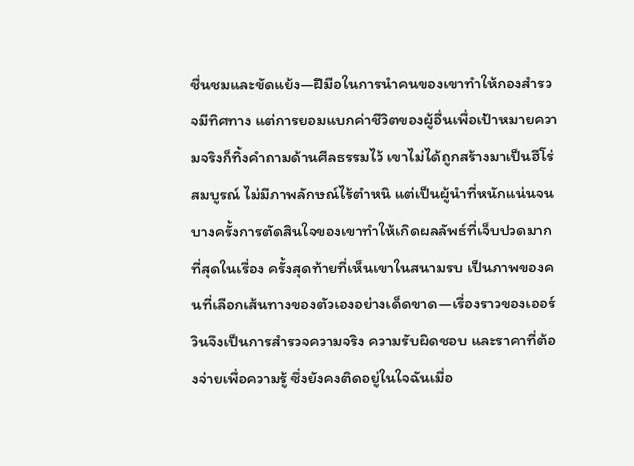ชื่นชมและขัดแย้ง—ฝีมือในการนำคนของเขาทำให้กองสำรวจมีทิศทาง แต่การยอมแบกค่าชีวิตของผู้อื่นเพื่อเป้าหมายความจริงก็ทิ้งคำถามด้านศีลธรรมไว้ เขาไม่ได้ถูกสร้างมาเป็นฮีโร่สมบูรณ์ ไม่มีภาพลักษณ์ไร้ตำหนิ แต่เป็นผู้นำที่หนักแน่นจนบางครั้งการตัดสินใจของเขาทำให้เกิดผลลัพธ์ที่เจ็บปวดมากที่สุดในเรื่อง ครั้งสุดท้ายที่เห็นเขาในสนามรบ เป็นภาพของคนที่เลือกเส้นทางของตัวเองอย่างเด็ดขาด—เรื่องราวของเออร์วินจึงเป็นการสำรวจความจริง ความรับผิดชอบ และราคาที่ต้องจ่ายเพื่อความรู้ ซึ่งยังคงติดอยู่ในใจฉันเมื่อ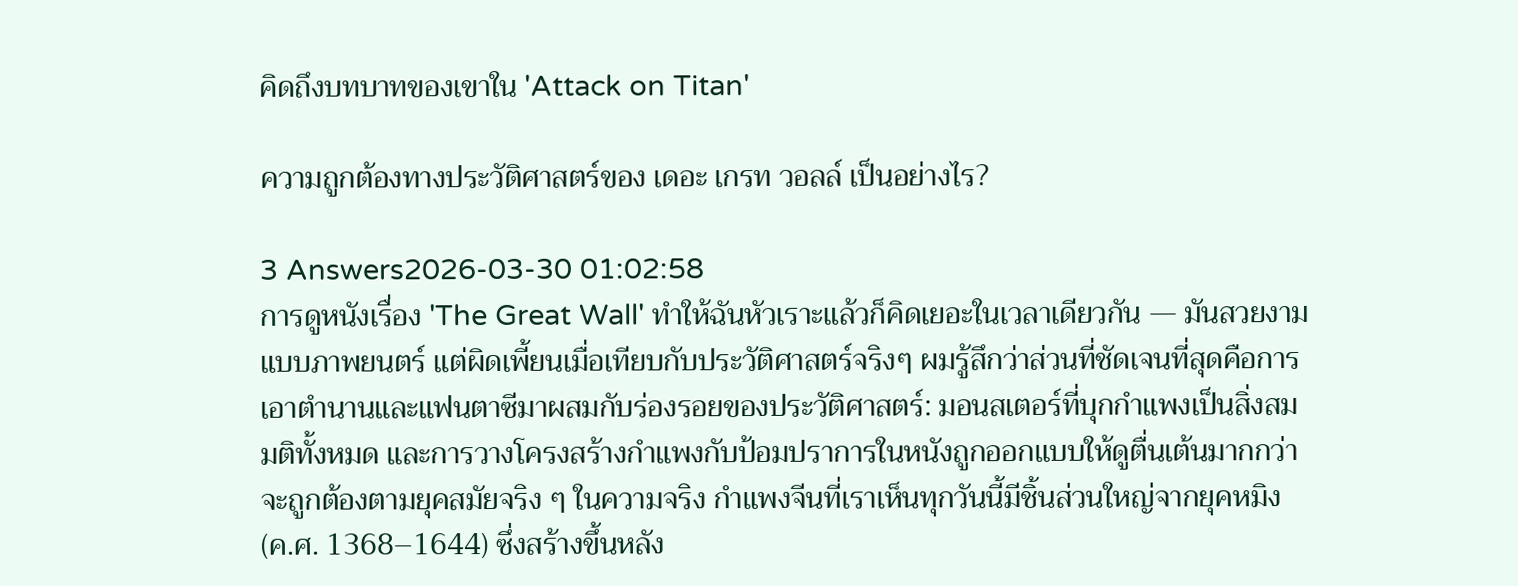คิดถึงบทบาทของเขาใน 'Attack on Titan'

ความถูกต้องทางประวัติศาสตร์ของ เดอะ เกรท วอลล์ เป็นอย่างไร?

3 Answers2026-03-30 01:02:58
การดูหนังเรื่อง 'The Great Wall' ทำให้ฉันหัวเราะแล้วก็คิดเยอะในเวลาเดียวกัน — มันสวยงามแบบภาพยนตร์ แต่ผิดเพี้ยนเมื่อเทียบกับประวัติศาสตร์จริงๆ ผมรู้สึกว่าส่วนที่ชัดเจนที่สุดคือการเอาตำนานและแฟนตาซีมาผสมกับร่องรอยของประวัติศาสตร์: มอนสเตอร์ที่บุกกำแพงเป็นสิ่งสมมติทั้งหมด และการวางโครงสร้างกำแพงกับป้อมปราการในหนังถูกออกแบบให้ดูตื่นเต้นมากกว่าจะถูกต้องตามยุคสมัยจริง ๆ ในความจริง กำแพงจีนที่เราเห็นทุกวันนี้มีชิ้นส่วนใหญ่จากยุคหมิง (ค.ศ. 1368–1644) ซึ่งสร้างขึ้นหลัง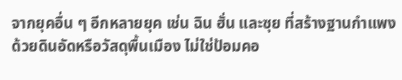จากยุคอื่น ๆ อีกหลายยุค เช่น ฉิน ฮั่น และซุย ที่สร้างฐานกำแพงด้วยดินอัดหรือวัสดุพื้นเมือง ไม่ใช่ป้อมคอ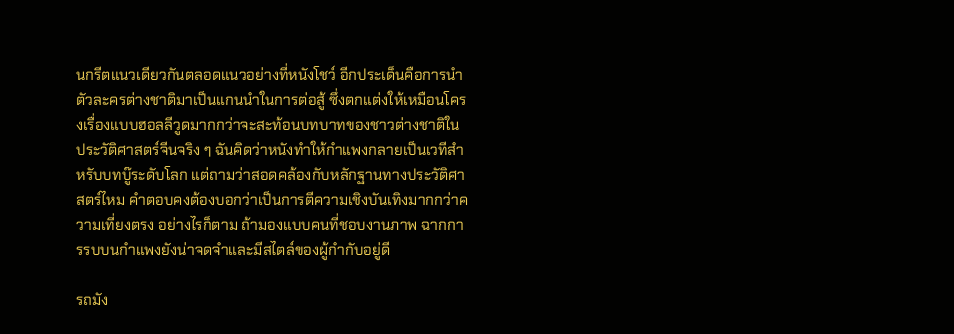นกรีตแนวเดียวกันตลอดแนวอย่างที่หนังโชว์ อีกประเด็นคือการนำตัวละครต่างชาติมาเป็นแกนนำในการต่อสู้ ซึ่งตกแต่งให้เหมือนโครงเรื่องแบบฮอลลีวูดมากกว่าจะสะท้อนบทบาทของชาวต่างชาติในประวัติศาสตร์จีนจริง ๆ ฉันคิดว่าหนังทำให้กำแพงกลายเป็นเวทีสำหรับบทบู๊ระดับโลก แต่ถามว่าสอดคล้องกับหลักฐานทางประวัติศาสตร์ไหม คำตอบคงต้องบอกว่าเป็นการตีความเชิงบันเทิงมากกว่าความเที่ยงตรง อย่างไรก็ตาม ถ้ามองแบบคนที่ชอบงานภาพ ฉากการรบบนกำแพงยังน่าจดจำและมีสไตล์ของผู้กำกับอยู่ดี

รถมัง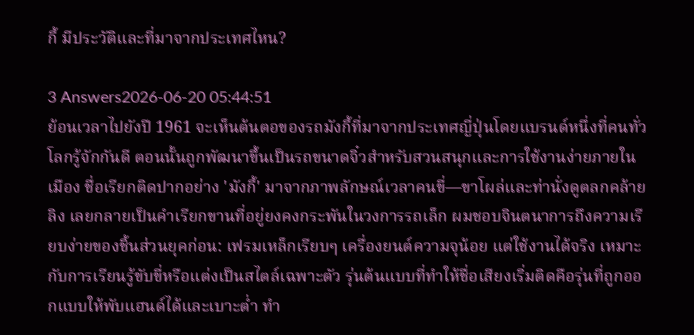กี้ มีประวัติและที่มาจากประเทศไหน?

3 Answers2026-06-20 05:44:51
ย้อนเวลาไปยังปี 1961 จะเห็นต้นตอของรถมังกี้ที่มาจากประเทศญี่ปุ่นโดยแบรนด์หนึ่งที่คนทั่วโลกรู้จักกันดี ตอนนั้นถูกพัฒนาขึ้นเป็นรถขนาดจิ๋วสำหรับสวนสนุกและการใช้งานง่ายภายในเมือง ชื่อเรียกติดปากอย่าง 'มังกี้' มาจากภาพลักษณ์เวลาคนขี่—ขาโผล่และท่านั่งดูตลกคล้ายลิง เลยกลายเป็นคำเรียกขานที่อยู่ยงคงกระพันในวงการรถเล็ก ผมชอบจินตนาการถึงความเรียบง่ายของชิ้นส่วนยุคก่อน: เฟรมเหล็กเรียบๆ เครื่องยนต์ความจุน้อย แต่ใช้งานได้จริง เหมาะกับการเรียนรู้ขับขี่หรือแต่งเป็นสไตล์เฉพาะตัว รุ่นต้นแบบที่ทำให้ชื่อเสียงเริ่มติดคือรุ่นที่ถูกออกแบบให้พับแฮนด์ได้และเบาะต่ำ ทำ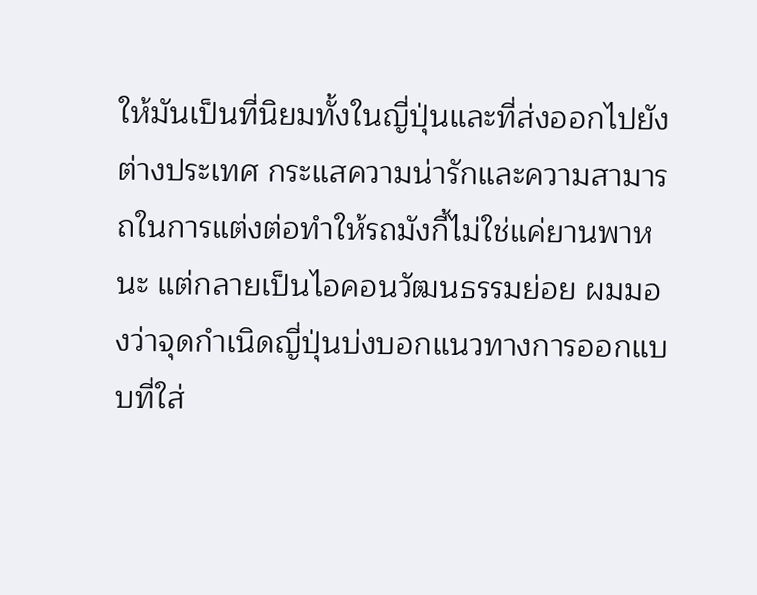ให้มันเป็นที่นิยมทั้งในญี่ปุ่นและที่ส่งออกไปยังต่างประเทศ กระแสความน่ารักและความสามารถในการแต่งต่อทำให้รถมังกี้ไม่ใช่แค่ยานพาหนะ แต่กลายเป็นไอคอนวัฒนธรรมย่อย ผมมองว่าจุดกำเนิดญี่ปุ่นบ่งบอกแนวทางการออกแบบที่ใส่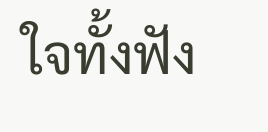ใจทั้งฟัง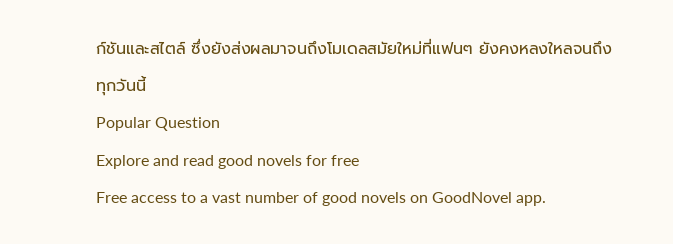ก์ชันและสไตล์ ซึ่งยังส่งผลมาจนถึงโมเดลสมัยใหม่ที่แฟนๆ ยังคงหลงใหลจนถึงทุกวันนี้
Popular Question
Explore and read good novels for free
Free access to a vast number of good novels on GoodNovel app.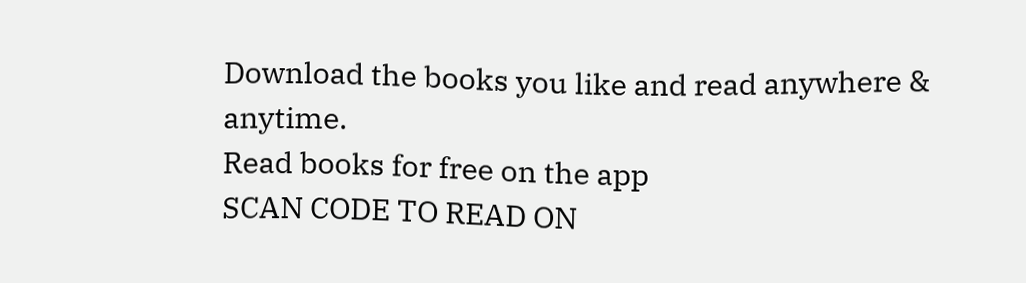Download the books you like and read anywhere & anytime.
Read books for free on the app
SCAN CODE TO READ ON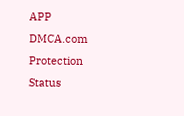APP
DMCA.com Protection Status